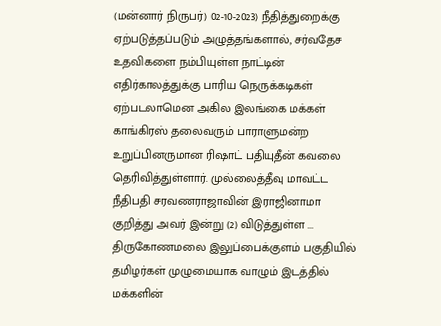(மன்னார் நிருபர்) 02-10-2023) நீதித்துறைக்கு ஏற்படுத்தப்படும் அழுத்தங்களால், சர்வதேச உதவிகளை நம்பியுள்ள நாட்டின் எதிர்காலத்துக்கு பாரிய நெருக்கடிகள் ஏற்படலாமென அகில இலங்கை மக்கள் காங்கிரஸ் தலைவரும் பாராளுமன்ற உறுப்பினருமான ரிஷாட் பதியுதீன் கவலை தெரிவித்துள்ளார். முல்லைத்தீவு மாவட்ட நீதிபதி சரவணராஜாவின் இராஜினாமா குறித்து அவர் இன்று (2) விடுத்துள்ள ...
திருகோணமலை இலுப்பைக்குளம் பகுதியில் தமிழர்கள் முழுமையாக வாழும் இடத்தில் மக்களின்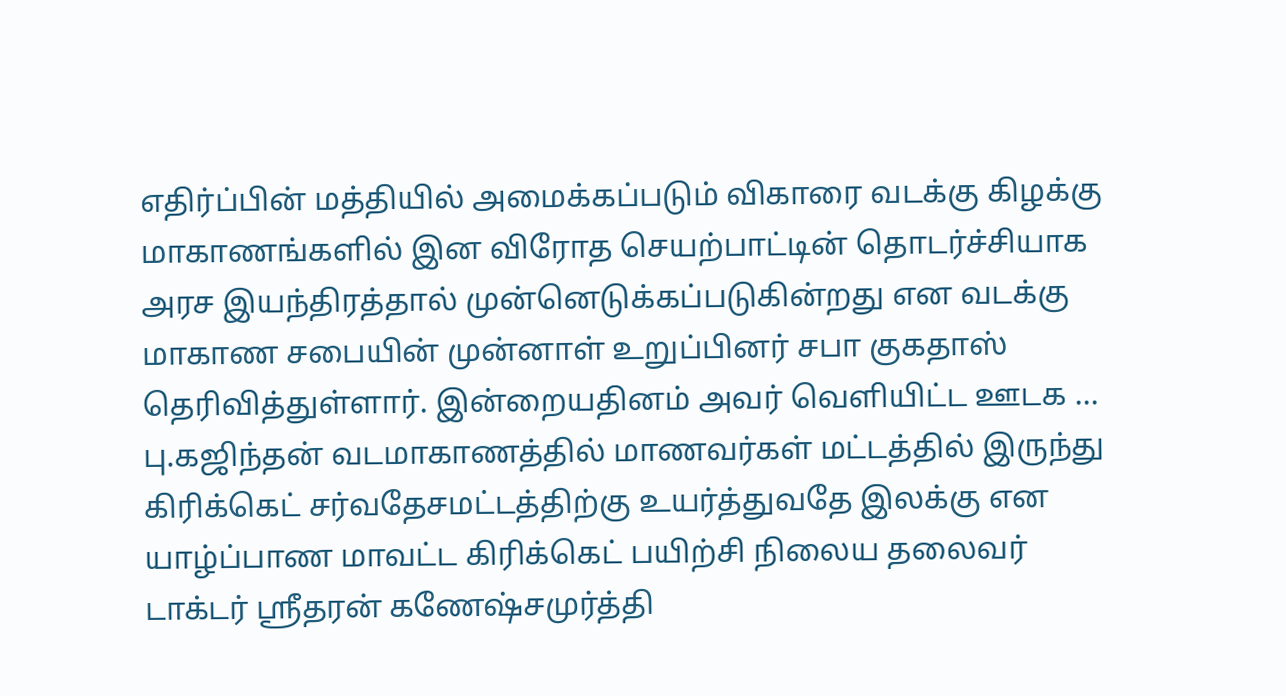எதிர்ப்பின் மத்தியில் அமைக்கப்படும் விகாரை வடக்கு கிழக்கு மாகாணங்களில் இன விரோத செயற்பாட்டின் தொடர்ச்சியாக அரச இயந்திரத்தால் முன்னெடுக்கப்படுகின்றது என வடக்கு மாகாண சபையின் முன்னாள் உறுப்பினர் சபா குகதாஸ் தெரிவித்துள்ளார். இன்றையதினம் அவர் வெளியிட்ட ஊடக ...
பு.கஜிந்தன் வடமாகாணத்தில் மாணவர்கள் மட்டத்தில் இருந்து கிரிக்கெட் சர்வதேசமட்டத்திற்கு உயர்த்துவதே இலக்கு என யாழ்ப்பாண மாவட்ட கிரிக்கெட் பயிற்சி நிலைய தலைவர் டாக்டர் ஸ்ரீதரன் கணேஷ்சமுர்த்தி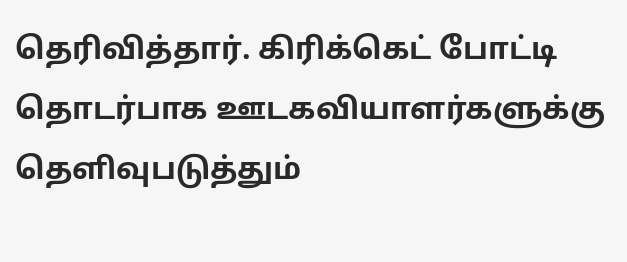தெரிவித்தார். கிரிக்கெட் போட்டி தொடர்பாக ஊடகவியாளர்களுக்கு தெளிவுபடுத்தும்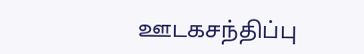ஊடகசந்திப்பு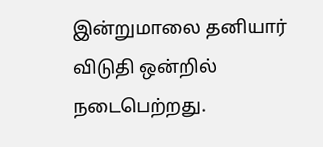இன்றுமாலை தனியார் விடுதி ஒன்றில் நடைபெற்றது.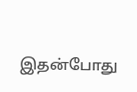இதன்போது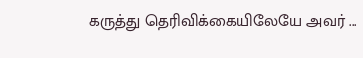கருத்து தெரிவிக்கையிலேயே அவர் ...